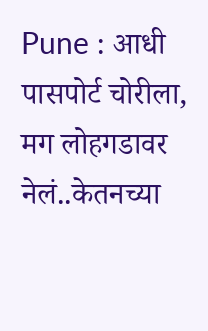Pune : आधी पासपोर्ट चोरीला, मग लोहगडावर नेलं..केतनच्या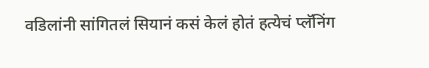वडिलांनी सांगितलं सियानं कसं केलं होतं हत्येचं प्लॅनिंग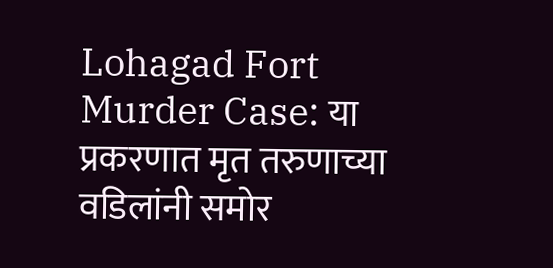Lohagad Fort Murder Case: या प्रकरणात मृत तरुणाच्या वडिलांनी समोर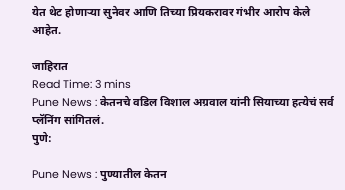येत थेट होणाऱ्या सुनेवर आणि तिच्या प्रियकरावर गंभीर आरोप केले आहेत.

जाहिरात
Read Time: 3 mins
Pune News : केतनचे वडिल विशाल अग्रवाल यांनी सियाच्या हत्येचं सर्व प्लॅनिंग सांगितलं.
पुणे:

Pune News : पुण्यातील केतन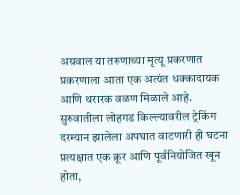अग्रवाल या तरुणाच्या मृत्यू प्रकरणात प्रकरणाला आता एक अत्यंत धक्कादायक आणि थरारक वळण मिळाले आहे. सुरुवातीला लोहगड किल्ल्यावरील ट्रेकिंग दरम्यान झालेला अपघात वाटणारी ही घटना प्रत्यक्षात एक क्रूर आणि पूर्वनियोजित खून होता,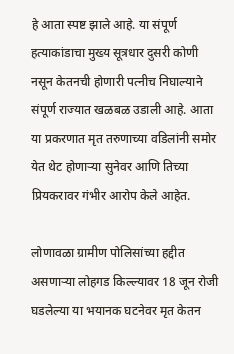हे आता स्पष्ट झाले आहे. या संपूर्ण हत्याकांडाचा मुख्य सूत्रधार दुसरी कोणी नसून केतनची होणारी पत्नीच निघाल्याने संपूर्ण राज्यात खळबळ उडाली आहे. आता या प्रकरणात मृत तरुणाच्या वडिलांनी समोर येत थेट होणाऱ्या सुनेवर आणि तिच्या प्रियकरावर गंभीर आरोप केले आहेत.

लोणावळा ग्रामीण पोलिसांच्या हद्दीत असणाऱ्या लोहगड किल्ल्यावर 18 जून रोजी घडलेल्या या भयानक घटनेवर मृत केतन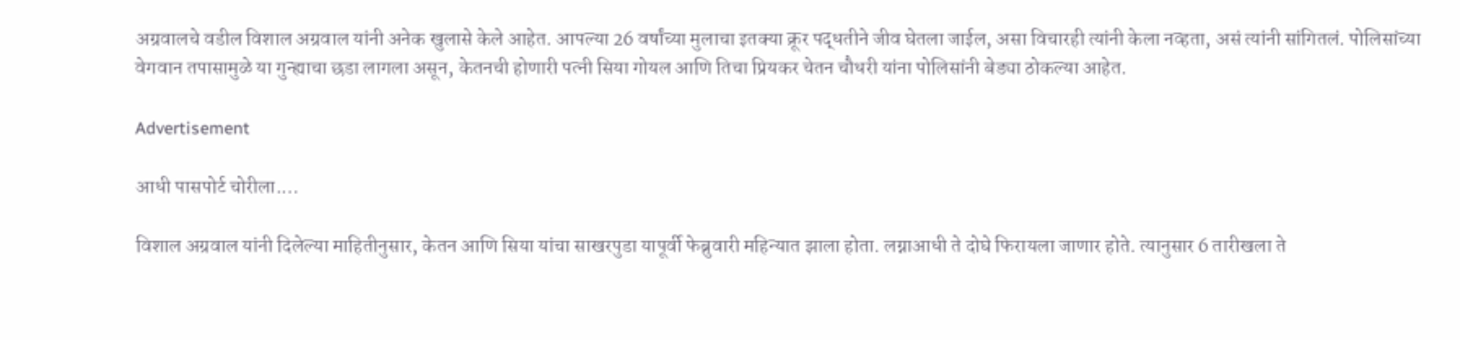अग्रवालचे वडील विशाल अग्रवाल यांनी अनेक खुलासे केले आहेत. आपल्या 26 वर्षांच्या मुलाचा इतक्या क्रूर पद्धतीने जीव घेतला जाईल, असा विचारही त्यांनी केला नव्हता, असं त्यांनी सांगितलं. पोलिसांच्या वेगवान तपासामुळे या गुन्ह्याचा छडा लागला असून, केतनची होणारी पत्नी सिया गोयल आणि तिचा प्रियकर चेतन चौधरी यांना पोलिसांनी बेड्या ठोकल्या आहेत.

Advertisement

आधी पासपोर्ट चोरीला....

विशाल अग्रवाल यांनी दिलेल्या माहितीनुसार, केतन आणि सिया यांचा साखरपुडा यापूर्वी फेब्रुवारी महिन्यात झाला होता. लग्नाआधी ते दोघे फिरायला जाणार होते. त्यानुसार 6 तारीखला ते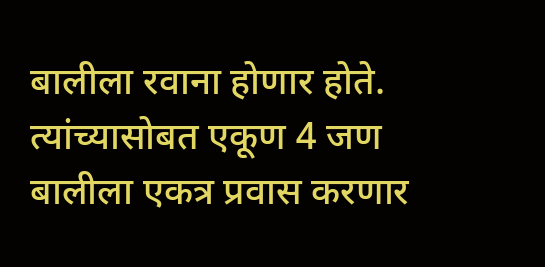बालीला रवाना होणार होते. त्यांच्यासोबत एकूण 4 जण बालीला एकत्र प्रवास करणार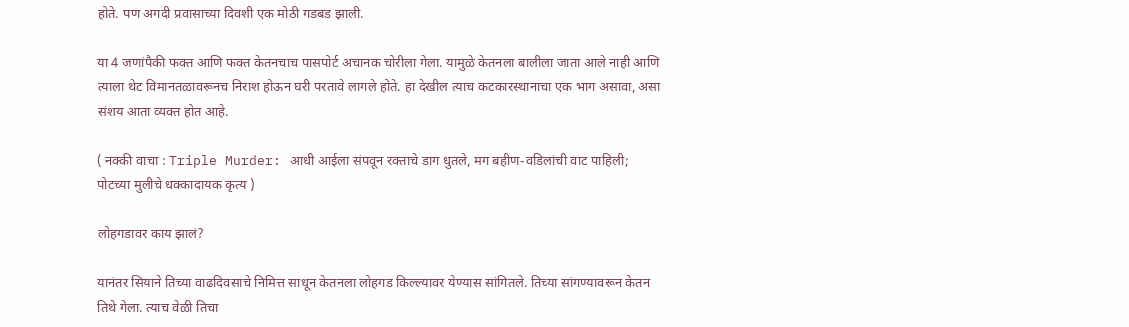होते. पण अगदी प्रवासाच्या दिवशी एक मोठी गडबड झाली.

या 4 जणांपैकी फक्त आणि फक्त केतनचाच पासपोर्ट अचानक चोरीला गेला. यामुळे केतनला बालीला जाता आले नाही आणि त्याला थेट विमानतळावरूनच निराश होऊन घरी परतावे लागले होते. हा देखील त्याच कटकारस्थानाचा एक भाग असावा, असा संशय आता व्यक्त होत आहे.

( नक्की वाचा : Triple Murder: आधी आईला संपवून रक्ताचे डाग धुतले, मग बहीण-वडिलांची वाट पाहिली; पोटच्या मुलीचे धक्कादायक कृत्य )

लोहगडावर काय झालं?

यानंतर सियाने तिच्या वाढदिवसाचे निमित्त साधून केतनला लोहगड किल्ल्यावर येण्यास सांगितले. तिच्या सांगण्यावरून केतन तिथे गेला. त्याच वेळी तिचा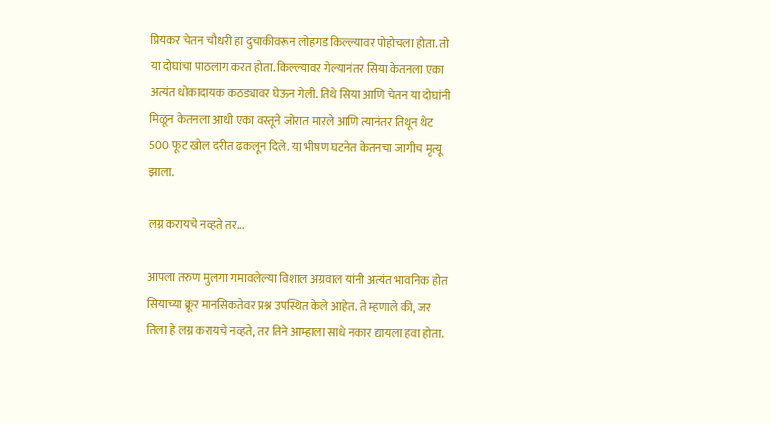प्रियकर चेतन चौधरी हा दुचाकीवरून लोहगड किल्ल्यावर पोहोचला होता. तो या दोघांचा पाठलाग करत होता. किल्ल्यावर गेल्यानंतर सिया केतनला एका अत्यंत धोकादायक कठड्यावर घेऊन गेली. तिथे सिया आणि चेतन या दोघांनी मिळून केतनला आधी एका वस्तूने जोरात मारले आणि त्यानंतर तिथून थेट 500 फूट खोल दरीत ढकलून दिले. या भीषण घटनेत केतनचा जागीच मृत्यू झाला.

लग्न करायचे नव्हते तर...

आपला तरुण मुलगा गमावलेल्या विशाल अग्रवाल यांनी अत्यंत भावनिक होत सियाच्या क्रूर मानसिकतेवर प्रश्न उपस्थित केले आहेत. ते म्हणाले की, जर तिला हे लग्न करायचे नव्हते, तर तिने आम्हाला साधे नकार द्यायला हवा होता.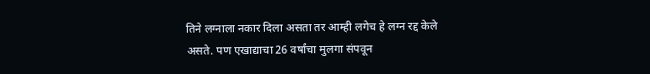तिने लग्नाला नकार दिला असता तर आम्ही लगेच हे लग्न रद्द केले असते. पण एखाद्याचा 26 वर्षांचा मुलगा संपवून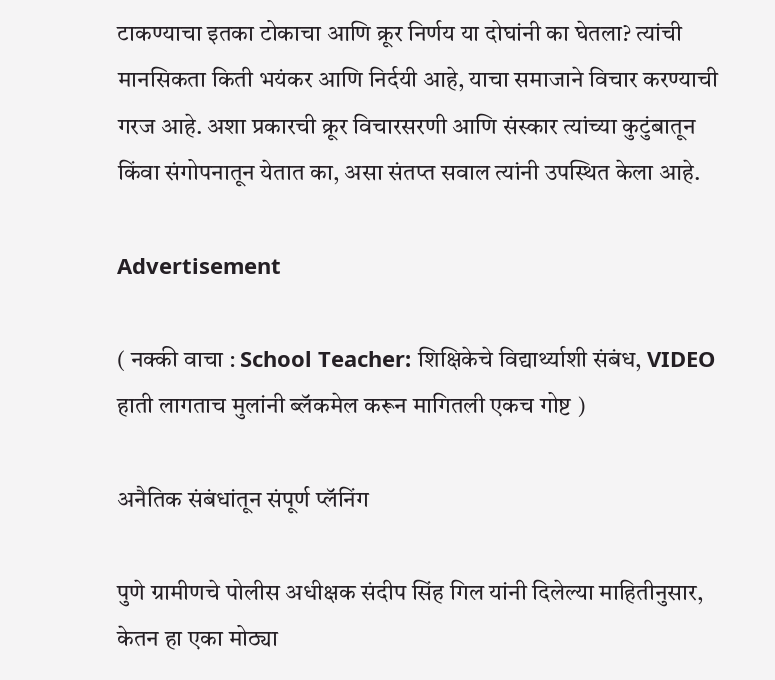टाकण्याचा इतका टोकाचा आणि क्रूर निर्णय या दोघांनी का घेतला? त्यांची मानसिकता किती भयंकर आणि निर्दयी आहे, याचा समाजाने विचार करण्याची गरज आहे. अशा प्रकारची क्रूर विचारसरणी आणि संस्कार त्यांच्या कुटुंबातून किंवा संगोपनातून येतात का, असा संतप्त सवाल त्यांनी उपस्थित केला आहे.

Advertisement

( नक्की वाचा : School Teacher: शिक्षिकेचे विद्यार्थ्याशी संबंध, VIDEO हाती लागताच मुलांनी ब्लॅकमेल करून मागितली एकच गोष्ट )

अनैतिक संबंधांतून संपूर्ण प्लॅनिंग

पुणे ग्रामीणचे पोलीस अधीक्षक संदीप सिंह गिल यांनी दिलेल्या माहितीनुसार, केतन हा एका मोठ्या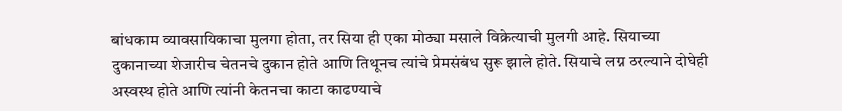बांधकाम व्यावसायिकाचा मुलगा होता, तर सिया ही एका मोठ्या मसाले विक्रेत्याची मुलगी आहे. सियाच्या दुकानाच्या शेजारीच चेतनचे दुकान होते आणि तिथूनच त्यांचे प्रेमसंबंध सुरू झाले होते. सियाचे लग्न ठरल्याने दोघेही अस्वस्थ होते आणि त्यांनी केतनचा काटा काढण्याचे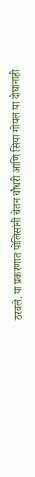ठरवले. या प्रकरणात पोलिसांनी चेतन चौधरी आणि सिया गोयल या दोघांनाही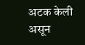अटक केली असून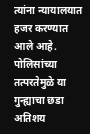त्यांना न्यायालयात हजर करण्यात आले आहे. पोलिसांच्या तत्परतेमुळे या गुन्ह्याचा छडा अतिशय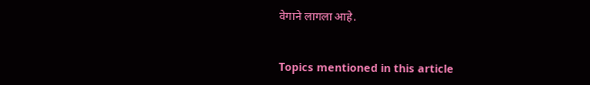वेगाने लागला आहे.


Topics mentioned in this article